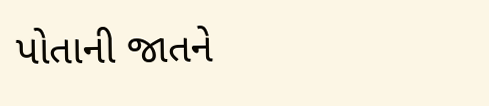પોતાની જાતને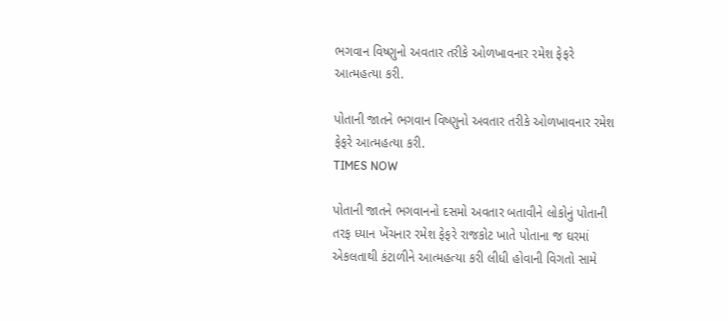ભગવાન વિષ્ણુનો અવતાર તરીકે ઓળખાવનાર રમેશ ફેફરે આત્મહત્યા કરી.

પોતાની જાતને ભગવાન વિષ્ણુનો અવતાર તરીકે ઓળખાવનાર રમેશ ફેફરે આત્મહત્યા કરી.
TIMES NOW

પોતાની જાતને ભગવાનનો દસમો અવતાર બતાવીને લોકોનું પોતાની તરફ ધ્યાન ખેંચનાર રમેશ ફેફરે રાજકોટ ખાતે પોતાના જ ઘરમાં એકલતાથી કંટાળીને આત્મહત્યા કરી લીધી હોવાની વિગતો સામે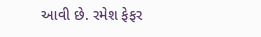આવી છે. રમેશ ફેફર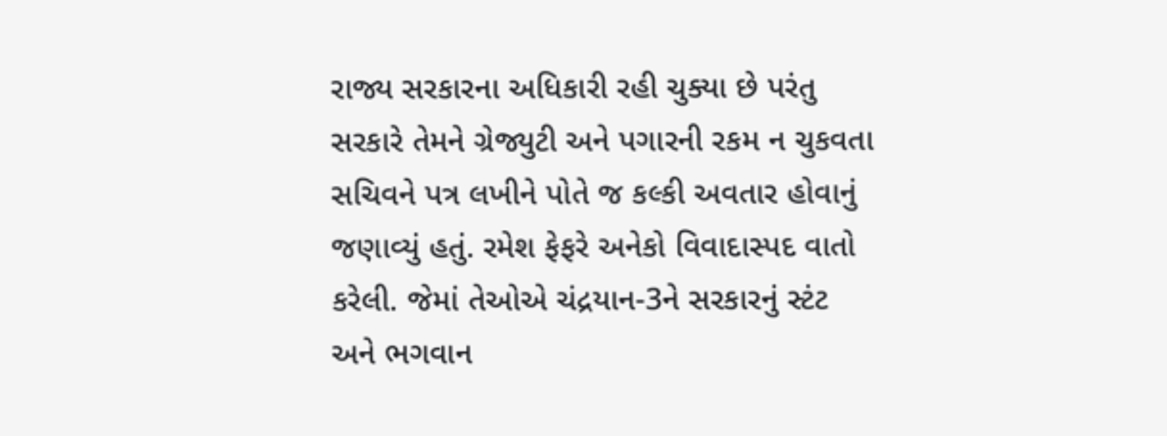રાજ્ય સરકારના અધિકારી રહી ચુક્યા છે પરંતુ સરકારે તેમને ગ્રેજ્યુટી અને પગારની રકમ ન ચુકવતા સચિવને પત્ર લખીને પોતે જ કલ્કી અવતાર હોવાનું જણાવ્યું હતું. રમેશ ફેફરે અનેકો વિવાદાસ્પદ વાતો કરેલી. જેમાં તેઓએ ચંદ્રયાન-3ને સરકારનું સ્ટંટ અને ભગવાન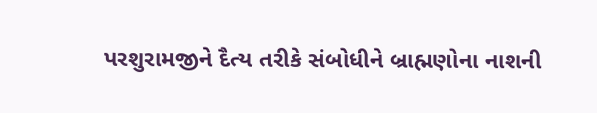પરશુરામજીને દૈત્ય તરીકે સંબોધીને બ્રાહ્મણોના નાશની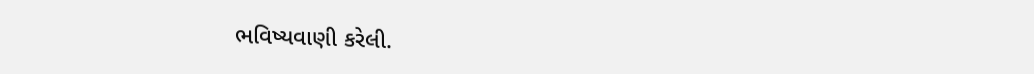ભવિષ્યવાણી કરેલી.